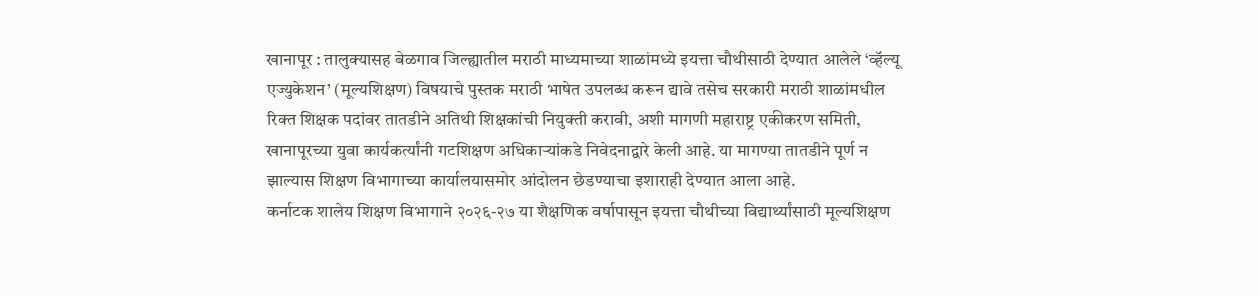खानापूर : तालुक्यासह बेळगाव जिल्ह्यातील मराठी माध्यमाच्या शाळांमध्ये इयत्ता चौथीसाठी देण्यात आलेले ‘व्हॅल्यू एज्युकेशन’ (मूल्यशिक्षण) विषयाचे पुस्तक मराठी भाषेत उपलब्ध करून द्यावे तसेच सरकारी मराठी शाळांमधील रिक्त शिक्षक पदांवर तातडीने अतिथी शिक्षकांची नियुक्ती करावी, अशी मागणी महाराष्ट्र एकीकरण समिती, खानापूरच्या युवा कार्यकर्त्यांनी गटशिक्षण अधिकाऱ्यांकडे निवेदनाद्वारे केली आहे. या मागण्या तातडीने पूर्ण न झाल्यास शिक्षण विभागाच्या कार्यालयासमोर आंदोलन छेडण्याचा इशाराही देण्यात आला आहे.
कर्नाटक शालेय शिक्षण विभागाने २०२६-२७ या शैक्षणिक वर्षापासून इयत्ता चौथीच्या विद्यार्थ्यांसाठी मूल्यशिक्षण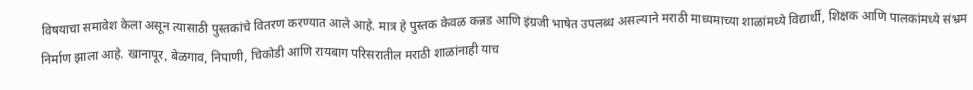विषयाचा समावेश केला असून त्यासाठी पुस्तकांचे वितरण करण्यात आले आहे. मात्र हे पुस्तक केवळ कन्नड आणि इंग्रजी भाषेत उपलब्ध असल्याने मराठी माध्यमाच्या शाळांमध्ये विद्यार्थी, शिक्षक आणि पालकांमध्ये संभ्रम निर्माण झाला आहे. खानापूर, बेळगाव, निपाणी, चिकोडी आणि रायबाग परिसरातील मराठी शाळांनाही याच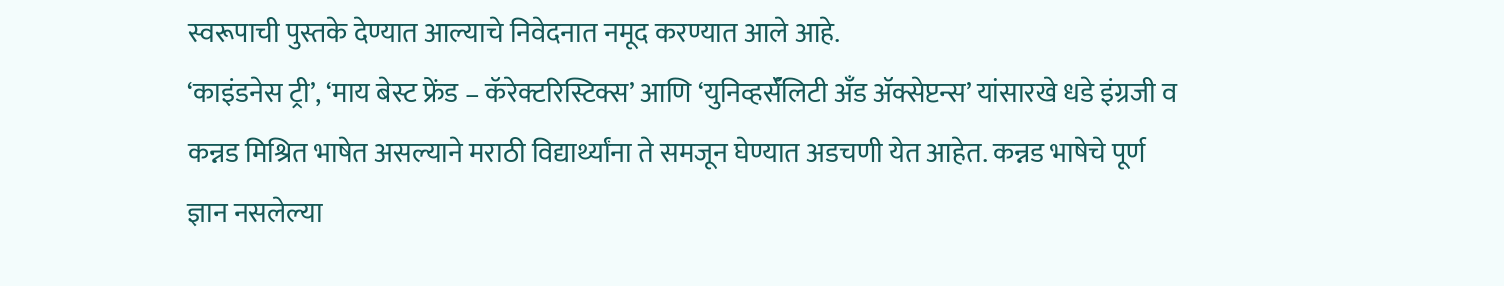स्वरूपाची पुस्तके देण्यात आल्याचे निवेदनात नमूद करण्यात आले आहे.
‘काइंडनेस ट्री’, ‘माय बेस्ट फ्रेंड – कॅरेक्टरिस्टिक्स’ आणि ‘युनिव्हर्सॅलिटी अँड ॲक्सेप्टन्स’ यांसारखे धडे इंग्रजी व कन्नड मिश्रित भाषेत असल्याने मराठी विद्यार्थ्यांना ते समजून घेण्यात अडचणी येत आहेत. कन्नड भाषेचे पूर्ण ज्ञान नसलेल्या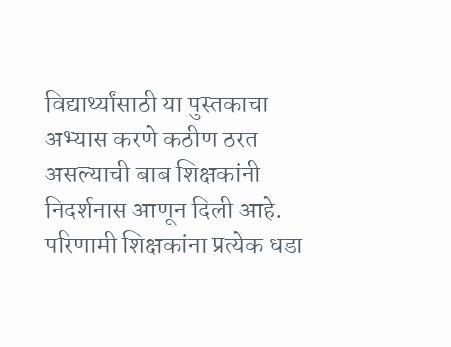विद्यार्थ्यांसाठी या पुस्तकाचा अभ्यास करणे कठीण ठरत असल्याची बाब शिक्षकांनी निदर्शनास आणून दिली आहे. परिणामी शिक्षकांना प्रत्येक धडा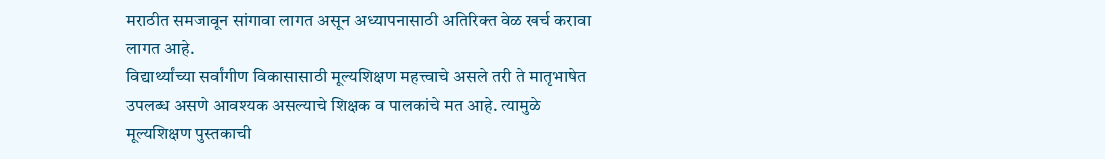मराठीत समजावून सांगावा लागत असून अध्यापनासाठी अतिरिक्त वेळ खर्च करावा लागत आहे.
विद्यार्थ्यांच्या सर्वांगीण विकासासाठी मूल्यशिक्षण महत्त्वाचे असले तरी ते मातृभाषेत उपलब्ध असणे आवश्यक असल्याचे शिक्षक व पालकांचे मत आहे. त्यामुळे मूल्यशिक्षण पुस्तकाची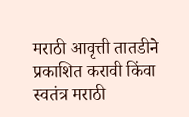मराठी आवृत्ती तातडीने प्रकाशित करावी किंवा स्वतंत्र मराठी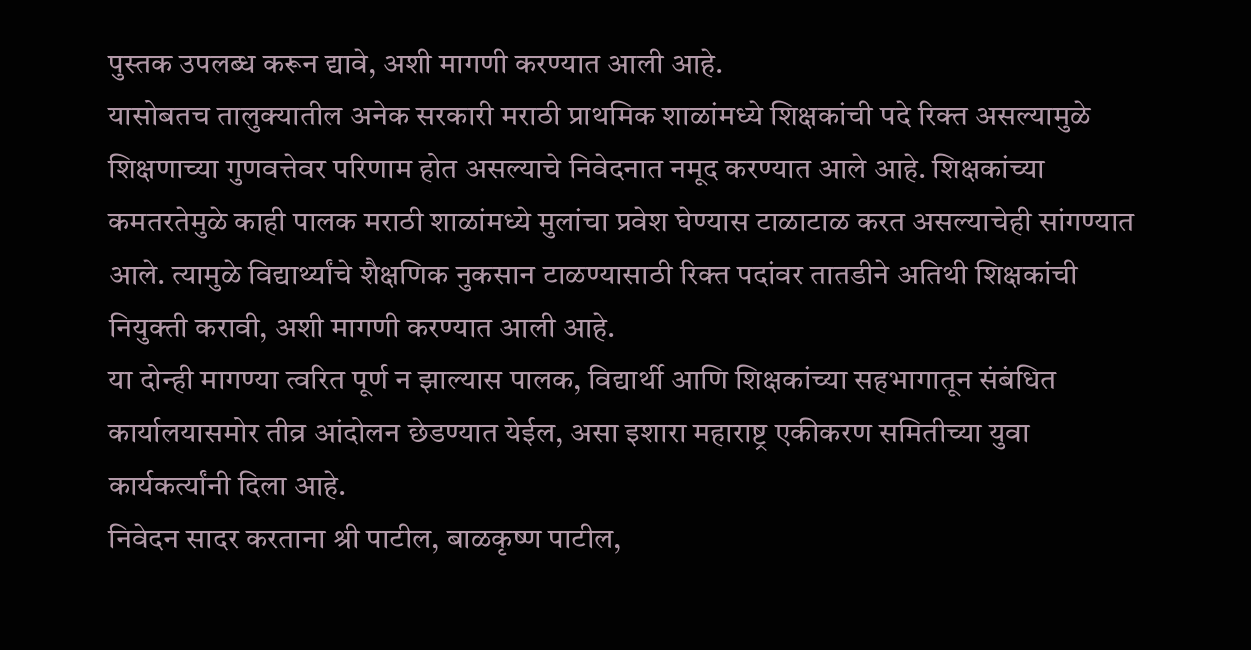पुस्तक उपलब्ध करून द्यावे, अशी मागणी करण्यात आली आहे.
यासोबतच तालुक्यातील अनेक सरकारी मराठी प्राथमिक शाळांमध्ये शिक्षकांची पदे रिक्त असल्यामुळे शिक्षणाच्या गुणवत्तेवर परिणाम होत असल्याचे निवेदनात नमूद करण्यात आले आहे. शिक्षकांच्या कमतरतेमुळे काही पालक मराठी शाळांमध्ये मुलांचा प्रवेश घेण्यास टाळाटाळ करत असल्याचेही सांगण्यात आले. त्यामुळे विद्यार्थ्यांचे शैक्षणिक नुकसान टाळण्यासाठी रिक्त पदांवर तातडीने अतिथी शिक्षकांची नियुक्ती करावी, अशी मागणी करण्यात आली आहे.
या दोन्ही मागण्या त्वरित पूर्ण न झाल्यास पालक, विद्यार्थी आणि शिक्षकांच्या सहभागातून संबंधित कार्यालयासमोर तीव्र आंदोलन छेडण्यात येईल, असा इशारा महाराष्ट्र एकीकरण समितीच्या युवा कार्यकर्त्यांनी दिला आहे.
निवेदन सादर करताना श्री पाटील, बाळकृष्ण पाटील,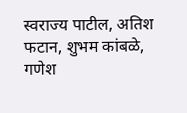स्वराज्य पाटील, अतिश फटान, शुभम कांबळे, गणेश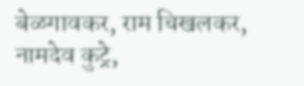बेळगावकर, राम चिखलकर, नामदेव कुट्रे,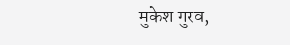मुकेश गुरव,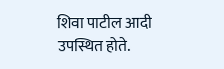शिवा पाटील आदी उपस्थित होते.